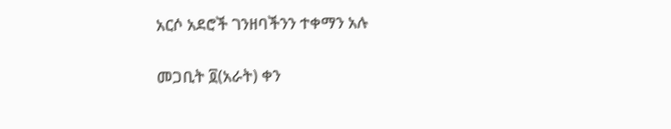አርሶ አደሮች ገንዘባችንን ተቀማን አሉ

መጋቢት ፬(አራት) ቀን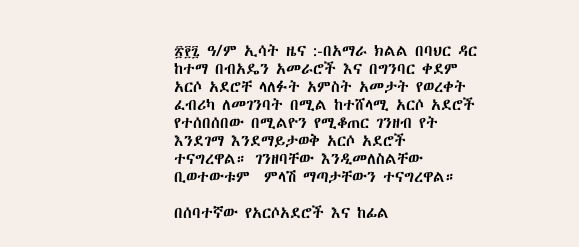፳፻፯ ዓ/ም ኢሳት ዜና :-በአማራ ክልል በባህር ዳር ከተማ በብአዴን አመራሮች እና በግንባር ቀደም አርሶ አደሮቸ ላለፉት አምስት አመታት የወረቀት ፈብሪካ ለመገንባት በሚል ከተሸላሚ አርሶ አደሮች የተሰበሰበው በሚልዮን የሚቆጠር ገንዘብ የት እንደገማ እንደማይታወቅ አርሶ አደሮች ተናግረዋል። ገንዘባቸው እንዲመለስልቸው ቢወተውቱም  ምላሽ ማጣታቸውን ተናግረዋል።

በሰባተኛው የአርሶአደሮች እና ከፊል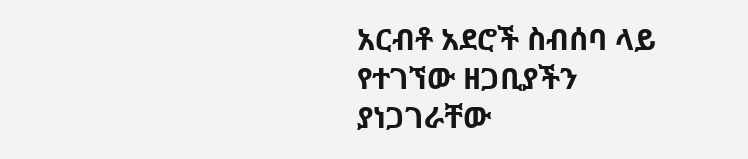አርብቶ አደሮች ስብሰባ ላይ የተገኘው ዘጋቢያችን   ያነጋገራቸው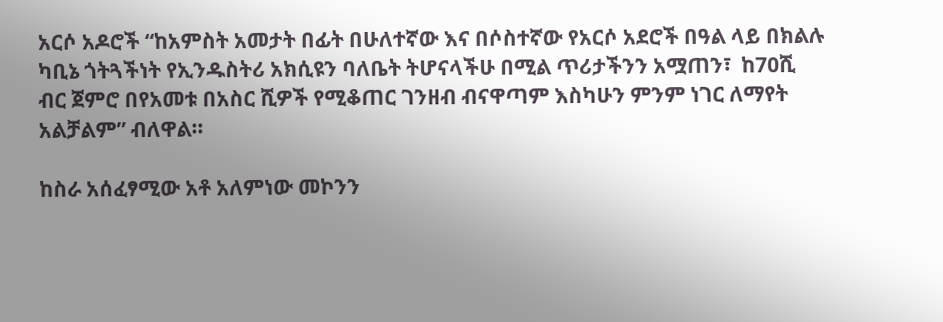አርሶ አዶሮች “ከአምስት አመታት በፊት በሁለተኛው እና በሶስተኛው የአርሶ አደሮች በዓል ላይ በክልሉ ካቢኔ ጎትጓችነት የኢንዱስትሪ አክሲዩን ባለቤት ትሆናላችሁ በሚል ጥሪታችንን አሟጠን፣  ከ70ሺ ብር ጀምሮ በየአመቱ በአስር ሺዎች የሚቆጠር ገንዘብ ብናዋጣም እስካሁን ምንም ነገር ለማየት አልቻልም” ብለዋል።

ከስራ አሰፈፃሚው አቶ አለምነው መኮንን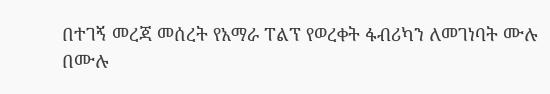በተገኝ መረጃ መሰረት የአማራ ፐልፕ የወረቀት ፋብሪካን ለመገነባት ሙሉ በሙሉ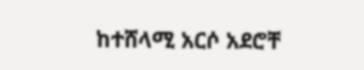ከተሸላሚ አርሶ አደሮቸ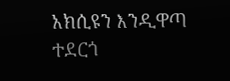አክሲዩን እንዲዋጣ ተደርጎ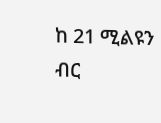ከ 21 ሚልዩን ብር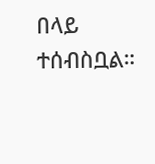በላይ ተሰብስቧል።